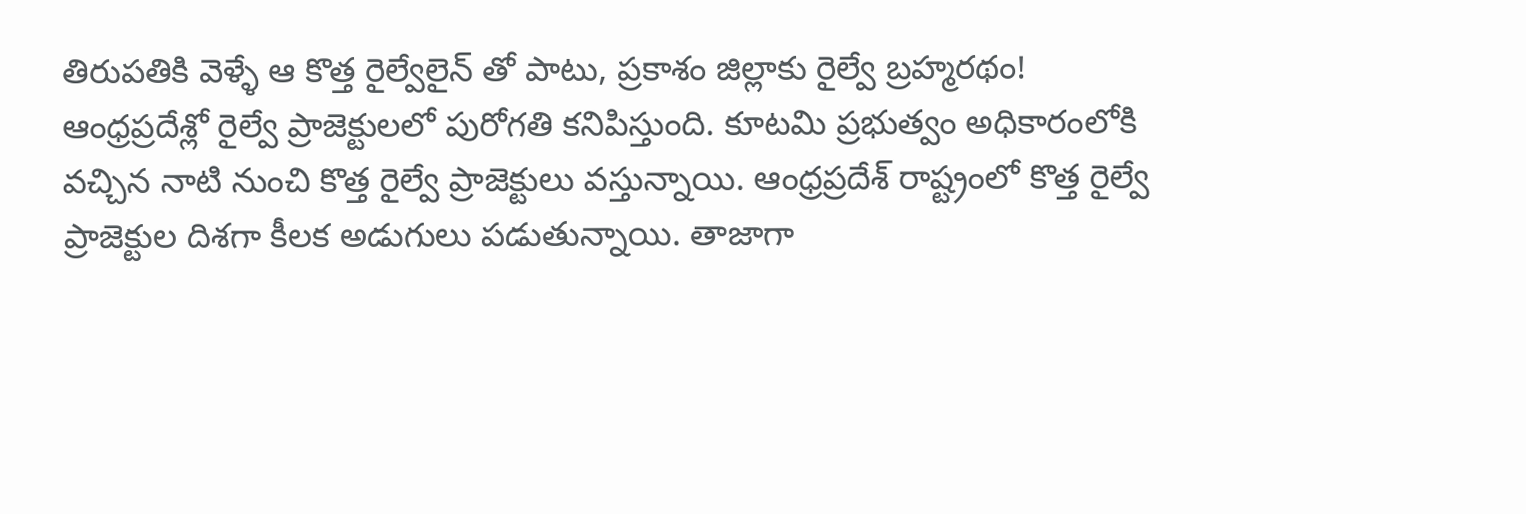తిరుపతికి వెళ్ళే ఆ కొత్త రైల్వేలైన్ తో పాటు, ప్రకాశం జిల్లాకు రైల్వే బ్రహ్మరథం!
ఆంధ్రప్రదేశ్లో రైల్వే ప్రాజెక్టులలో పురోగతి కనిపిస్తుంది. కూటమి ప్రభుత్వం అధికారంలోకి వచ్చిన నాటి నుంచి కొత్త రైల్వే ప్రాజెక్టులు వస్తున్నాయి. ఆంధ్రప్రదేశ్ రాష్ట్రంలో కొత్త రైల్వే ప్రాజెక్టుల దిశగా కీలక అడుగులు పడుతున్నాయి. తాజాగా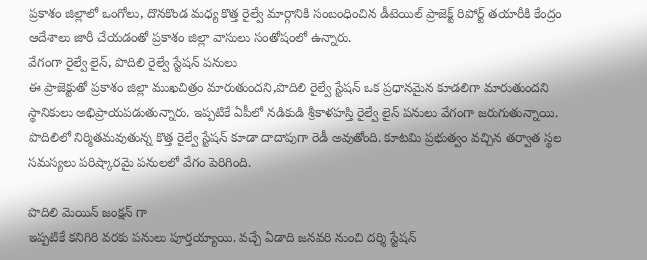ప్రకాశం జిల్లాలో ఒంగోలు, దొనకొండ మధ్య కొత్త రైల్వే మార్గానికి సంబంధించిన డీటెయిల్ ప్రాజెక్ట్ రిపోర్ట్ తయారీకి కేంద్రం ఆదేశాలు జారీ చేయడంతో ప్రకాశం జిల్లా వాసులు సంతోషంలో ఉన్నారు.
వేగంగా రైల్వే లైన్, పొదిలి రైల్వే స్టేషన్ పనులు
ఈ ప్రాజెక్టుతో ప్రకాశం జిల్లా ముఖచిత్రం మారుతుందని,పొదిలి రైల్వే స్టేషన్ ఒక ప్రధానమైన కూడలిగా మారుతుందని స్థానికులు అభిప్రాయపడుతున్నారు. ఇప్పటికే ఏపీలో నడికుడి శ్రీకాళహస్తి రైల్వే లైన్ పనులు వేగంగా జరుగుతున్నాయి. పొదిలిలో నిర్మితమవుతున్న కొత్త రైల్వే స్టేషన్ కూడా దాదాపుగా రెడీ అవుతోంది. కూటమి ప్రభుత్వం వచ్చిన తర్వాత స్థల సమస్యలు పరిష్కారమై పనులలో వేగం పెరిగింది.

పొదిలి మెయిన్ జంక్షన్ గా
ఇప్పటికే కనిగిరి వరకు పనులు పూర్తయ్యాయి. వచ్చే ఏడాది జనవరి నుంచి దర్శి స్టేషన్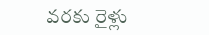వరకు రైళ్లు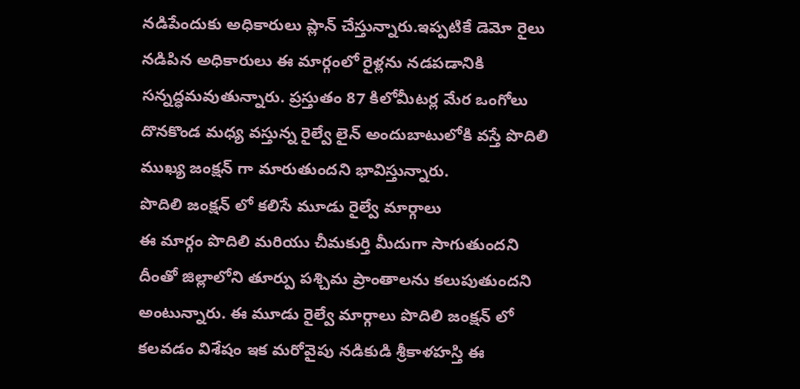నడిపేందుకు అధికారులు ప్లాన్ చేస్తున్నారు.ఇప్పటికే డెమో రైలు నడిపిన అధికారులు ఈ మార్గంలో రైళ్లను నడపడానికి సన్నద్ధమవుతున్నారు. ప్రస్తుతం 87 కిలోమీటర్ల మేర ఒంగోలు దొనకొండ మధ్య వస్తున్న రైల్వే లైన్ అందుబాటులోకి వస్తే పొదిలి ముఖ్య జంక్షన్ గా మారుతుందని భావిస్తున్నారు.
పొదిలి జంక్షన్ లో కలిసే మూడు రైల్వే మార్గాలు
ఈ మార్గం పొదిలి మరియు చీమకుర్తి మీదుగా సాగుతుందని దీంతో జిల్లాలోని తూర్పు పశ్చిమ ప్రాంతాలను కలుపుతుందని అంటున్నారు. ఈ మూడు రైల్వే మార్గాలు పొదిలి జంక్షన్ లో కలవడం విశేషం ఇక మరోవైపు నడికుడి శ్రీకాళహస్తి ఈ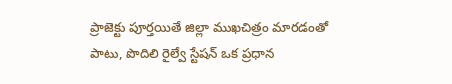ప్రాజెక్టు పూర్తయితే జిల్లా ముఖచిత్రం మారడంతో పాటు, పొదిలి రైల్వే స్టేషన్ ఒక ప్రధాన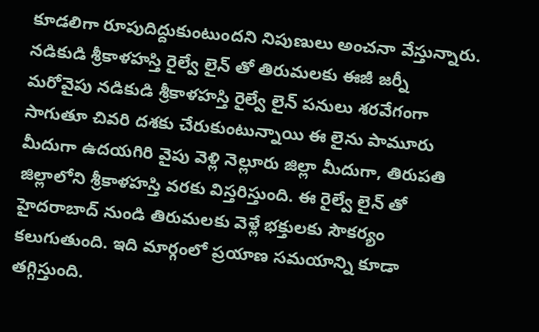కూడలిగా రూపుదిద్దుకుంటుందని నిపుణులు అంచనా వేస్తున్నారు.
నడికుడి శ్రీకాళహస్తి రైల్వే లైన్ తో తిరుమలకు ఈజీ జర్నీ
మరోవైపు నడికుడి శ్రీకాళహస్తి రైల్వే లైన్ పనులు శరవేగంగా సాగుతూ చివరి దశకు చేరుకుంటున్నాయి ఈ లైను పామూరు మీదుగా ఉదయగిరి వైపు వెళ్లి నెల్లూరు జిల్లా మీదుగా, తిరుపతి జిల్లాలోని శ్రీకాళహస్తి వరకు విస్తరిస్తుంది. ఈ రైల్వే లైన్ తో హైదరాబాద్ నుండి తిరుమలకు వెళ్లే భక్తులకు సౌకర్యం కలుగుతుంది. ఇది మార్గంలో ప్రయాణ సమయాన్ని కూడా తగ్గిస్తుంది.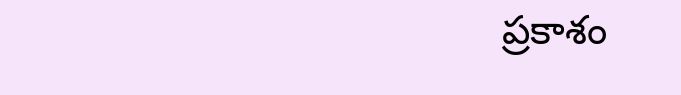ప్రకాశం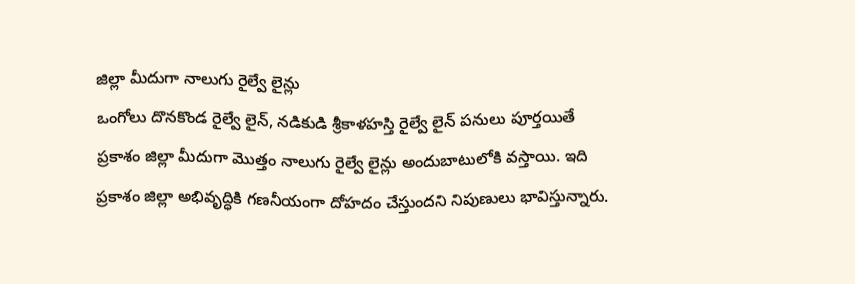జిల్లా మీదుగా నాలుగు రైల్వే లైన్లు
ఒంగోలు దొనకొండ రైల్వే లైన్, నడికుడి శ్రీకాళహస్తి రైల్వే లైన్ పనులు పూర్తయితే ప్రకాశం జిల్లా మీదుగా మొత్తం నాలుగు రైల్వే లైన్లు అందుబాటులోకి వస్తాయి. ఇది ప్రకాశం జిల్లా అభివృద్ధికి గణనీయంగా దోహదం చేస్తుందని నిపుణులు భావిస్తున్నారు.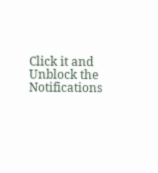Click it and Unblock the Notifications